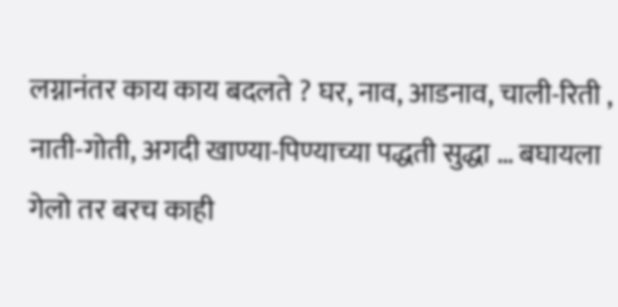लग्नानंतर काय काय बदलते ? घर, नाव, आडनाव, चाली-रिती , नाती-गोती, अगदी खाण्या-पिण्याच्या पद्धती सुद्धा … बघायला गेलो तर बरच काही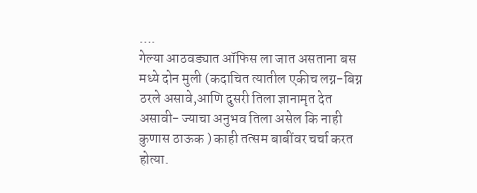….
गेल्या आठवड्यात ऑफिस ला जात असताना बस मध्ये दोन मुली (कदाचित त्यातील एकीच लग्न-बिग्न ठरले असावे,आणि दुसरी तिला ज्ञानामृत देत असावी- ज्याचा अनुभव तिला असेल कि नाही कुणास ठाऊक ) काही तत्सम बाबींवर चर्चा करत होत्या.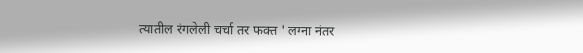त्यातील रंगलेली चर्चा तर फक्त ' लग्ना नंतर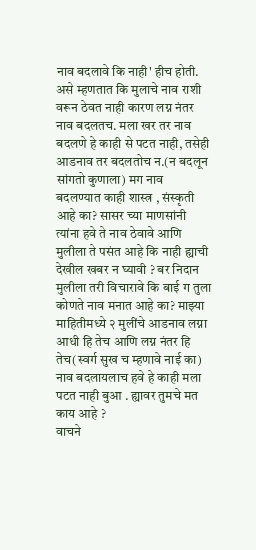नाव बदलावे कि नाही' हीच होती.
असे म्हणतात कि मुलाचे नाव राशी वरून ठेवत नाही कारण लग्न नंतर नाव बदलतच. मला खर तर नाव बदलणे हे काही से पटत नाही, तसेही आडनाव तर बदलतोच न.(न बदलून सांगतो कुणाला) मग नाव बदलण्यात काही शास्त्र , संस्कृती आहे का? सासर च्या माणसांनी त्यांना हवे ते नाव ठेवावे आणि मुलीला ते पसंत आहे कि नाही ह्याची देखील खबर न घ्यावी ? बर निदान मुलीला तरी विचारावे कि बाई ग तुला कोणते नाव मनात आहे का? माझ्या माहितीमध्ये २ मुलींचे आडनाव लग्ना आधी हि तेच आणि लग्न नंतर हि तेच(स्वर्ग सुख च म्हणावे नाई का)
नाव बदलायलाच हवे हे काही मला पटत नाही बुआ . ह्यावर तुमचे मत काय आहे ?
वाचने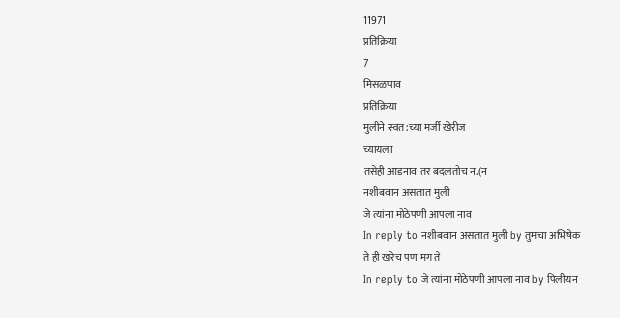11971
प्रतिक्रिया
7
मिसळपाव
प्रतिक्रिया
मुलीने स्वत:च्या मर्जी खेरीज
च्यायला
तसेही आडनाव तर बदलतोच न.(न
नशीबवान असतात मुली
जे त्यांना मोठेपणी आपला नाव
In reply to नशीबवान असतात मुली by तुमचा अभिषेक
ते ही खरेच पण मग ते
In reply to जे त्यांना मोठेपणी आपला नाव by पिलीयन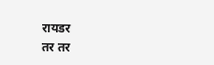रायडर
तर तर